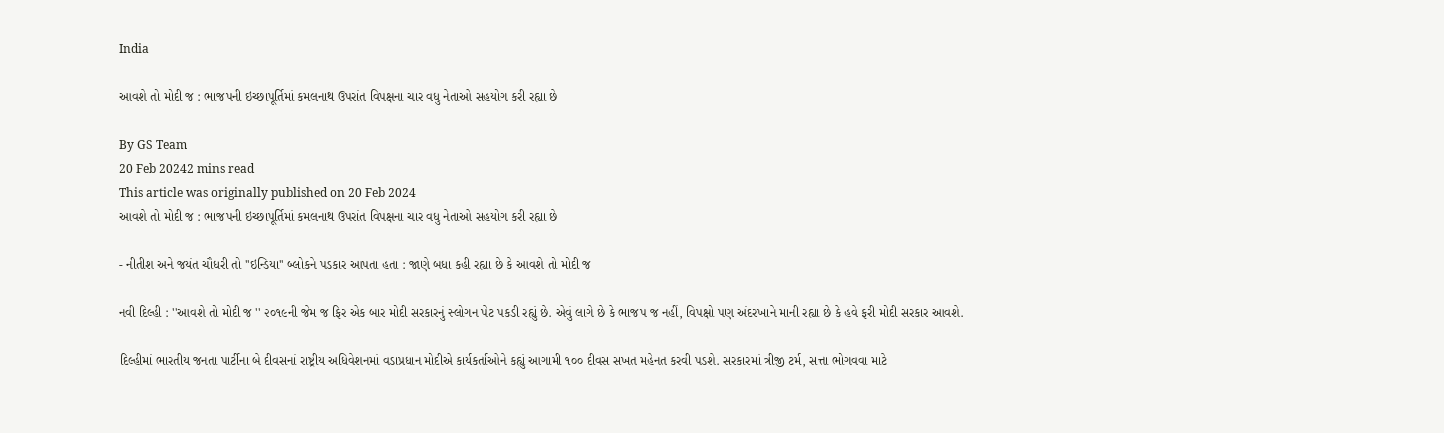India

આવશે તો મોદી જ : ભાજપની ઇચ્છાપૂર્તિમાં કમલનાથ ઉપરાંત વિપક્ષના ચાર વધુ નેતાઓ સહયોગ કરી રહ્યા છે

By GS Team
20 Feb 20242 mins read
This article was originally published on 20 Feb 2024
આવશે તો મોદી જ : ભાજપની ઇચ્છાપૂર્તિમાં કમલનાથ ઉપરાંત વિપક્ષના ચાર વધુ નેતાઓ સહયોગ કરી રહ્યા છે

- નીતીશ અને જયંત ચૌધરી તો ''ઇન્ડિયા'' બ્લોકને પડકાર આપતા હતા : જાણે બધા કહી રહ્યા છે કે આવશે તો મોદી જ

નવી દિલ્હી : ''આવશે તો મોદી જ '' ૨૦૧૯ની જેમ જ ફિર એક બાર મોદી સરકારનું સ્લોગન પેટ પકડી રહ્યું છે. એવું લાગે છે કે ભાજપ જ નહીં, વિપક્ષો પણ અંદરખાને માની રહ્યા છે કે હવે ફરી મોદી સરકાર આવશે.

દિલ્હીમાં ભારતીય જનતા પાર્ટીના બે દીવસનાં રાષ્ટ્રીય અધિવેશનમાં વડાપ્રધાન મોદીએ કાર્યકર્તાઓને કહ્યું આગામી ૧૦૦ દીવસ સખત મહેનત કરવી પડશે. સરકારમાં ત્રીજી ટર્મ, સત્તા ભોગવવા માટે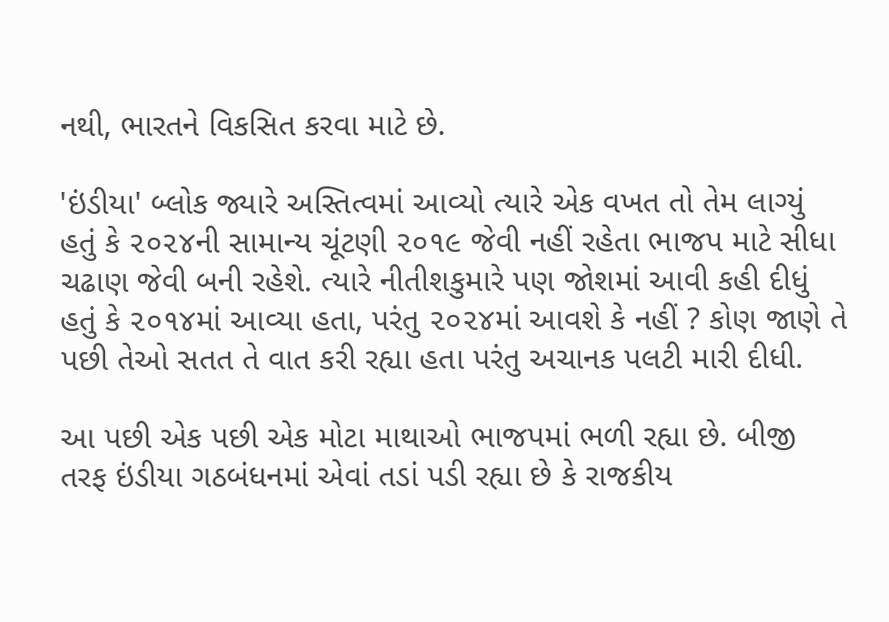નથી, ભારતને વિકસિત કરવા માટે છે.

'ઇંડીયા' બ્લોક જ્યારે અસ્તિત્વમાં આવ્યો ત્યારે એક વખત તો તેમ લાગ્યું હતું કે ૨૦૨૪ની સામાન્ય ચૂંટણી ૨૦૧૯ જેવી નહીં રહેતા ભાજપ માટે સીધા ચઢાણ જેવી બની રહેશે. ત્યારે નીતીશકુમારે પણ જોશમાં આવી કહી દીધું હતું કે ૨૦૧૪માં આવ્યા હતા, પરંતુ ૨૦૨૪માં આવશે કે નહીં ? કોણ જાણે તે પછી તેઓ સતત તે વાત કરી રહ્યા હતા પરંતુ અચાનક પલટી મારી દીધી.

આ પછી એક પછી એક મોટા માથાઓ ભાજપમાં ભળી રહ્યા છે. બીજી તરફ ઇંડીયા ગઠબંધનમાં એવાં તડાં પડી રહ્યા છે કે રાજકીય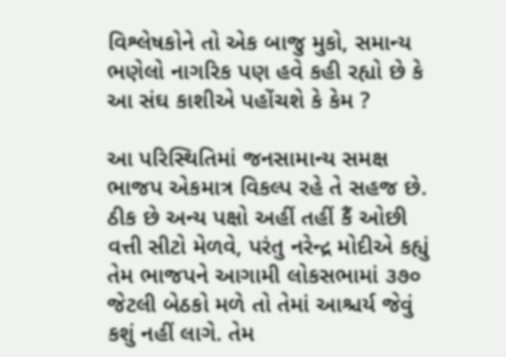વિશ્લેષકોને તો એક બાજુ મુકો, સમાન્ય ભણેલો નાગરિક પણ હવે કહી રહ્યો છે કે આ સંઘ કાશીએ પહોંચશે કે કેમ ?

આ પરિસ્થિતિમાં જનસામાન્ય સમક્ષ ભાજપ એકમાત્ર વિકલ્પ રહે તે સહજ છે. ઠીક છે અન્ય પક્ષો અહીં તહીં કૈં ઓછી વત્તી સીટો મેળવે, પરંતુ નરેન્દ્ર મોદીએ કહ્યું તેમ ભાજપને આગામી લોકસભામાં ૩૭૦ જેટલી બેઠકો મળે તો તેમાં આશ્ચર્ય જેવું કશું નહીં લાગે. તેમ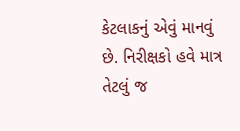કેટલાકનું એવું માનવું છે. નિરીક્ષકો હવે માત્ર તેટલું જ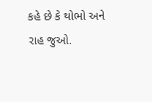કહે છે કે થોભો અને રાહ જુઓ.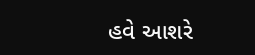હવે આશરે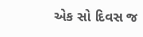એક સો દિવસ જ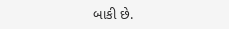બાકી છે.